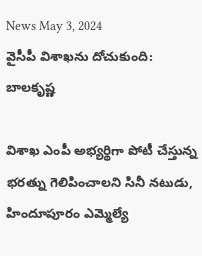News May 3, 2024
వైసీపీ విశాఖను దోచుకుంది: బాలకృష్ణ

విశాఖ ఎంపీ అభ్యర్థిగా పోటీ చేస్తున్న భరత్ను గెలిపించాలని సినీ నటుడు, హిందూపూరం ఎమ్మెల్యే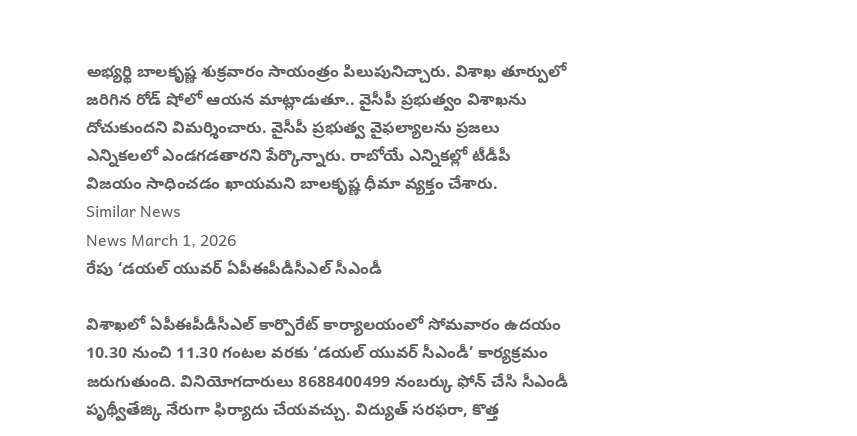అభ్యర్థి బాలకృష్ణ శుక్రవారం సాయంత్రం పిలుపునిచ్చారు. విశాఖ తూర్పులో జరిగిన రోడ్ షోలో ఆయన మాట్లాడుతూ.. వైసీపీ ప్రభుత్వం విశాఖను దోచుకుందని విమర్శించారు. వైసీపీ ప్రభుత్వ వైఫల్యాలను ప్రజలు ఎన్నికలలో ఎండగడతారని పేర్కొన్నారు. రాబోయే ఎన్నికల్లో టీడీపీ విజయం సాధించడం ఖాయమని బాలకృష్ణ ధీమా వ్యక్తం చేశారు.
Similar News
News March 1, 2026
రేపు ‘డయల్ యువర్ ఏపీఈపీడీసీఎల్ సీఎండీ

విశాఖలో ఏపీఈపీడీసీఎల్ కార్పొరేట్ కార్యాలయంలో సోమవారం ఉదయం 10.30 నుంచి 11.30 గంటల వరకు ‘డయల్ యువర్ సీఎండీ’ కార్యక్రమం జరుగుతుంది. వినియోగదారులు 8688400499 నంబర్కు ఫోన్ చేసి సీఎండీ పృథ్వీతేజ్కి నేరుగా ఫిర్యాదు చేయవచ్చు. విద్యుత్ సరఫరా, కొత్త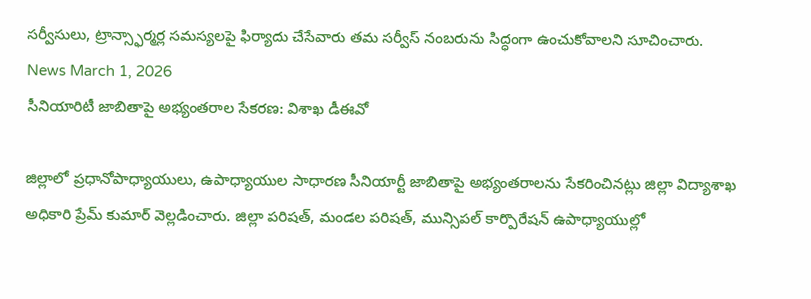సర్వీసులు, ట్రాన్స్ఫార్మర్ల సమస్యలపై ఫిర్యాదు చేసేవారు తమ సర్వీస్ నంబరును సిద్ధంగా ఉంచుకోవాలని సూచించారు.
News March 1, 2026
సీనియారిటీ జాబితాపై అభ్యంతరాల సేకరణ: విశాఖ డీఈవో

జిల్లాలో ప్రధానోపాధ్యాయులు, ఉపాధ్యాయుల సాధారణ సీనియార్టీ జాబితాపై అభ్యంతరాలను సేకరించినట్లు జిల్లా విద్యాశాఖ అధికారి ప్రేమ్ కుమార్ వెల్లడించారు. జిల్లా పరిషత్, మండల పరిషత్, మున్సిపల్ కార్పొరేషన్ ఉపాధ్యాయుల్లో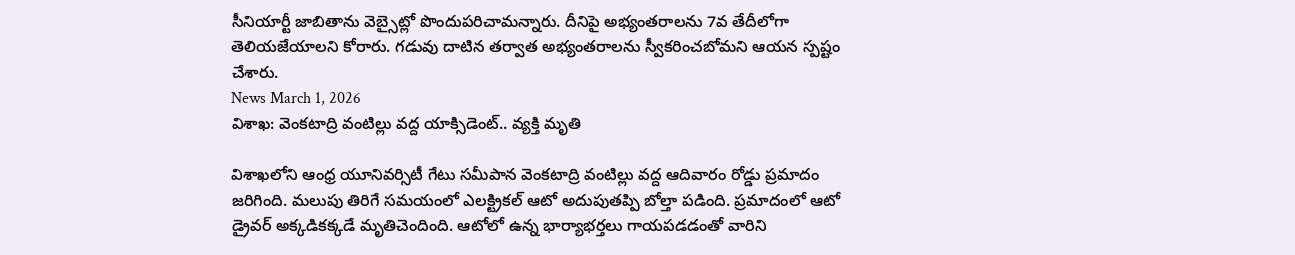సీనియార్టీ జాబితాను వెబ్సైట్లో పొందుపరిచామన్నారు. దీనిపై అభ్యంతరాలను 7వ తేదీలోగా తెలియజేయాలని కోరారు. గడువు దాటిన తర్వాత అభ్యంతరాలను స్వీకరించబోమని ఆయన స్పష్టం చేశారు.
News March 1, 2026
విశాఖ: వెంకటాద్రి వంటిల్లు వద్ద యాక్సిడెంట్.. వ్యక్తి మృతి

విశాఖలోని ఆంధ్ర యూనివర్సిటీ గేటు సమీపాన వెంకటాద్రి వంటిల్లు వద్ద ఆదివారం రోడ్డు ప్రమాదం జరిగింది. మలుపు తిరిగే సమయంలో ఎలక్ట్రికల్ ఆటో అదుపుతప్పి బోల్తా పడింది. ప్రమాదంలో ఆటో డ్రైవర్ అక్కడికక్కడే మృతిచెందింది. ఆటోలో ఉన్న భార్యాభర్తలు గాయపడడంతో వారిని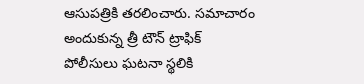ఆసుపత్రికి తరలించారు. సమాచారం అందుకున్న త్రీ టౌన్ ట్రాఫిక్ పోలీసులు ఘటనా స్థలికి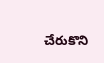చేరుకొని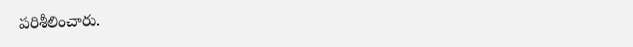పరిశీలించారు.